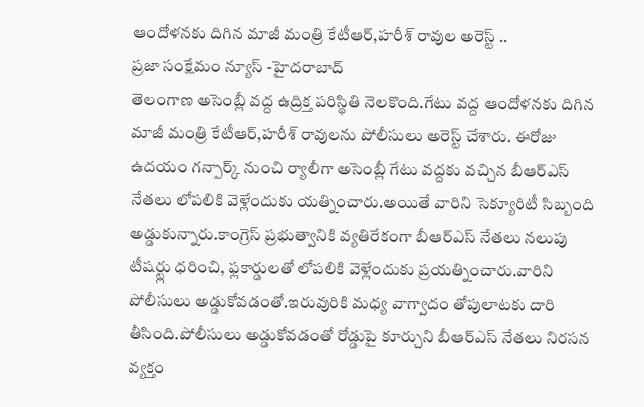ఆందోళనకు దిగిన మాజీ మంత్రి కేటీఆర్,హరీశ్ రావుల అరెస్ట్ ..
ప్రజా సంక్షేమం న్యూస్ -హైదరాబాద్
తెలంగాణ అసెంబ్లీ వద్ద ఉద్రిక్త పరిస్థితి నెలకొంది.గేటు వద్ద ఆందోళనకు దిగిన మాజీ మంత్రి కేటీఆర్,హరీశ్ రావులను పోలీసులు అరెస్ట్ చేశారు. ఈరోజు ఉదయం గన్పార్క్ నుంచి ర్యాలీగా అసెంబ్లీ గేటు వద్దకు వచ్చిన బీఆర్ఎస్ నేతలు లోపలికి వెళ్లేందుకు యత్నించారు.అయితే వారిని సెక్యూరిటీ సిబ్బంది అడ్డుకున్నారు.కాంగ్రెస్ ప్రభుత్వానికి వ్యతిరేకంగా బీఆర్ఎస్ నేతలు నలుపు టీషర్ట్లు ధరించి, ఫ్లకార్డులతో లోపలికి వెళ్లేందుకు ప్రయత్నించారు.వారిని పోలీసులు అడ్డుకోవడంతో.ఇరువురికి మధ్య వాగ్వాదం తోపులాటకు దారి తీసింది.పోలీసులు అడ్డుకోవడంతో రోడ్డుపై కూర్చుని బీఆర్ఎస్ నేతలు నిరసన వ్యక్తం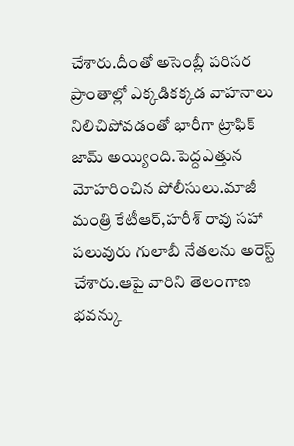చేశారు.దీంతో అసెంబ్లీ పరిసర ప్రాంతాల్లో ఎక్కడికక్కడ వాహనాలు నిలిచిపోవడంతో భారీగా ట్రాఫిక్ జామ్ అయ్యింది.పెద్దఎత్తున మోహరించిన పోలీసులు.మాజీ మంత్రి కేటీఆర్,హరీశ్ రావు సహా పలువురు గులాబీ నేతలను అరెస్ట్ చేశారు.ఆపై వారిని తెలంగాణ భవన్కు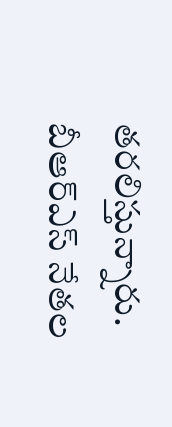తరలిస్తున్నారు. బీఆర్ఎస్ నేతల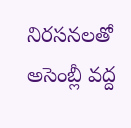నిరసనలతో అసెంబ్లీ వద్ద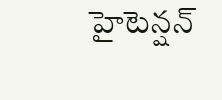హైటెన్షన్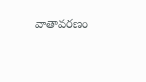వాతావరణం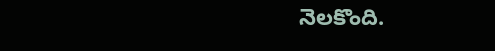నెలకొంది.